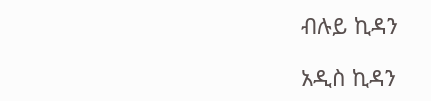ብሉይ ኪዳን

አዲስ ኪዳን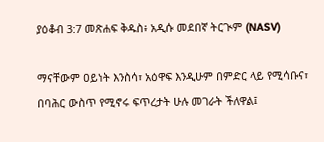ያዕቆብ 3:7 መጽሐፍ ቅዱስ፥ አዲሱ መደበኛ ትርጒም (NASV)

ማናቸውም ዐይነት እንስሳ፣ አዕዋፍ እንዲሁም በምድር ላይ የሚሳቡና፣ በባሕር ውስጥ የሚኖሩ ፍጥረታት ሁሉ መገራት ችለዋል፤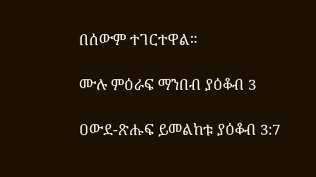በሰውም ተገርተዋል።

ሙሉ ምዕራፍ ማንበብ ያዕቆብ 3

ዐውደ-ጽሑፍ ይመልከቱ ያዕቆብ 3:7